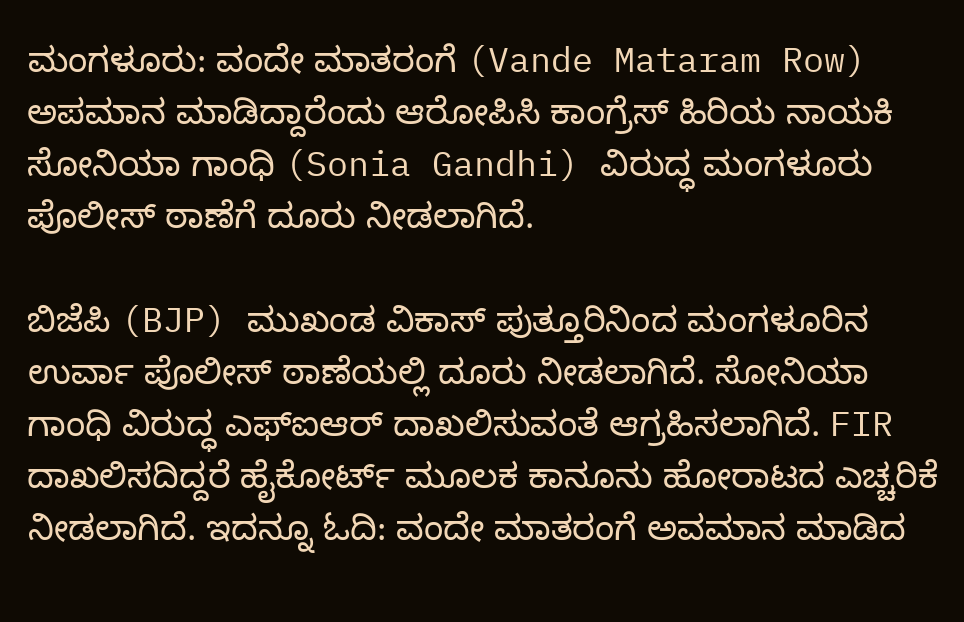ಮಂಗಳೂರು: ವಂದೇ ಮಾತರಂಗೆ (Vande Mataram Row) ಅಪಮಾನ ಮಾಡಿದ್ದಾರೆಂದು ಆರೋಪಿಸಿ ಕಾಂಗ್ರೆಸ್ ಹಿರಿಯ ನಾಯಕಿ ಸೋನಿಯಾ ಗಾಂಧಿ (Sonia Gandhi) ವಿರುದ್ಧ ಮಂಗಳೂರು ಪೊಲೀಸ್ ಠಾಣೆಗೆ ದೂರು ನೀಡಲಾಗಿದೆ.

ಬಿಜೆಪಿ (BJP) ಮುಖಂಡ ವಿಕಾಸ್ ಪುತ್ತೂರಿನಿಂದ ಮಂಗಳೂರಿನ ಉರ್ವಾ ಪೊಲೀಸ್ ಠಾಣೆಯಲ್ಲಿ ದೂರು ನೀಡಲಾಗಿದೆ. ಸೋನಿಯಾ ಗಾಂಧಿ ವಿರುದ್ಧ ಎಫ್ಐಆರ್ ದಾಖಲಿಸುವಂತೆ ಆಗ್ರಹಿಸಲಾಗಿದೆ. FIR ದಾಖಲಿಸದಿದ್ದರೆ ಹೈಕೋರ್ಟ್ ಮೂಲಕ ಕಾನೂನು ಹೋರಾಟದ ಎಚ್ಚರಿಕೆ ನೀಡಲಾಗಿದೆ. ಇದನ್ನೂ ಓದಿ: ವಂದೇ ಮಾತರಂಗೆ ಅವಮಾನ ಮಾಡಿದ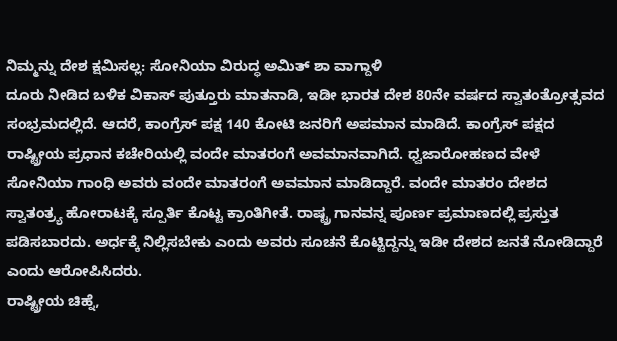ನಿಮ್ಮನ್ನು ದೇಶ ಕ್ಷಮಿಸಲ್ಲ: ಸೋನಿಯಾ ವಿರುದ್ಧ ಅಮಿತ್ ಶಾ ವಾಗ್ದಾಳಿ
ದೂರು ನೀಡಿದ ಬಳಿಕ ವಿಕಾಸ್ ಪುತ್ತೂರು ಮಾತನಾಡಿ, ಇಡೀ ಭಾರತ ದೇಶ 80ನೇ ವರ್ಷದ ಸ್ವಾತಂತ್ರೋತ್ಸವದ ಸಂಭ್ರಮದಲ್ಲಿದೆ. ಆದರೆ, ಕಾಂಗ್ರೆಸ್ ಪಕ್ಷ 140 ಕೋಟಿ ಜನರಿಗೆ ಅಪಮಾನ ಮಾಡಿದೆ. ಕಾಂಗ್ರೆಸ್ ಪಕ್ಷದ ರಾಷ್ಟ್ರೀಯ ಪ್ರಧಾನ ಕಚೇರಿಯಲ್ಲಿ ವಂದೇ ಮಾತರಂಗೆ ಅವಮಾನವಾಗಿದೆ. ಧ್ವಜಾರೋಹಣದ ವೇಳೆ ಸೋನಿಯಾ ಗಾಂಧಿ ಅವರು ವಂದೇ ಮಾತರಂಗೆ ಅವಮಾನ ಮಾಡಿದ್ದಾರೆ. ವಂದೇ ಮಾತರಂ ದೇಶದ ಸ್ವಾತಂತ್ರ್ಯ ಹೋರಾಟಕ್ಕೆ ಸ್ಪೂರ್ತಿ ಕೊಟ್ಟ ಕ್ರಾಂತಿಗೀತೆ. ರಾಷ್ಟ್ರ ಗಾನವನ್ನ ಪೂರ್ಣ ಪ್ರಮಾಣದಲ್ಲಿ ಪ್ರಸ್ತುತ ಪಡಿಸಬಾರದು. ಅರ್ಧಕ್ಕೆ ನಿಲ್ಲಿಸಬೇಕು ಎಂದು ಅವರು ಸೂಚನೆ ಕೊಟ್ಟಿದ್ದನ್ನು ಇಡೀ ದೇಶದ ಜನತೆ ನೋಡಿದ್ದಾರೆ ಎಂದು ಆರೋಪಿಸಿದರು.
ರಾಷ್ಟ್ರೀಯ ಚಿಹ್ನೆ,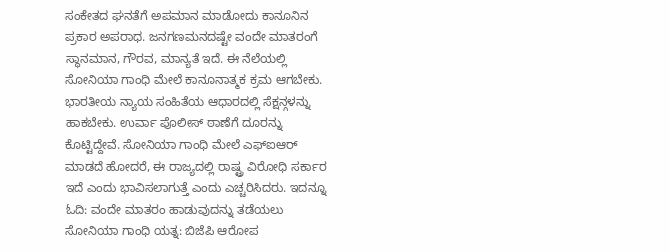ಸಂಕೇತದ ಘನತೆಗೆ ಅಪಮಾನ ಮಾಡೋದು ಕಾನೂನಿನ ಪ್ರಕಾರ ಅಪರಾಧ. ಜನಗಣಮನದಷ್ಟೇ ವಂದೇ ಮಾತರಂಗೆ ಸ್ಥಾನಮಾನ, ಗೌರವ, ಮಾನ್ಯತೆ ಇದೆ. ಈ ನೆಲೆಯಲ್ಲಿ ಸೋನಿಯಾ ಗಾಂಧಿ ಮೇಲೆ ಕಾನೂನಾತ್ಮಕ ಕ್ರಮ ಆಗಬೇಕು. ಭಾರತೀಯ ನ್ಯಾಯ ಸಂಹಿತೆಯ ಆಧಾರದಲ್ಲಿ ಸೆಕ್ಷನ್ಗಳನ್ನು ಹಾಕಬೇಕು. ಉರ್ವಾ ಪೊಲೀಸ್ ಠಾಣೆಗೆ ದೂರನ್ನು ಕೊಟ್ಟಿದ್ದೇವೆ. ಸೋನಿಯಾ ಗಾಂಧಿ ಮೇಲೆ ಎಫ್ಐಆರ್ ಮಾಡದೆ ಹೋದರೆ, ಈ ರಾಜ್ಯದಲ್ಲಿ ರಾಷ್ಟ್ರ ವಿರೋಧಿ ಸರ್ಕಾರ ಇದೆ ಎಂದು ಭಾವಿಸಲಾಗುತ್ತೆ ಎಂದು ಎಚ್ಚರಿಸಿದರು. ಇದನ್ನೂ ಓದಿ: ವಂದೇ ಮಾತರಂ ಹಾಡುವುದನ್ನು ತಡೆಯಲು ಸೋನಿಯಾ ಗಾಂಧಿ ಯತ್ನ: ಬಿಜೆಪಿ ಆರೋಪ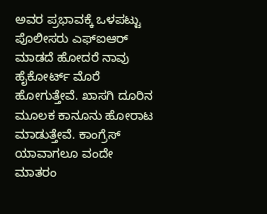ಅವರ ಪ್ರಭಾವಕ್ಕೆ ಒಳಪಟ್ಟು ಪೊಲೀಸರು ಎಫ್ಐಆರ್ ಮಾಡದೆ ಹೋದರೆ ನಾವು ಹೈಕೋರ್ಟ್ ಮೊರೆ ಹೋಗುತ್ತೇವೆ. ಖಾಸಗಿ ದೂರಿನ ಮೂಲಕ ಕಾನೂನು ಹೋರಾಟ ಮಾಡುತ್ತೇವೆ. ಕಾಂಗ್ರೆಸ್ ಯಾವಾಗಲೂ ವಂದೇ ಮಾತರಂ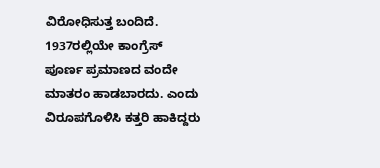ವಿರೋಧಿಸುತ್ತ ಬಂದಿದೆ. 1937ರಲ್ಲಿಯೇ ಕಾಂಗ್ರೆಸ್ ಪೂರ್ಣ ಪ್ರಮಾಣದ ವಂದೇ ಮಾತರಂ ಹಾಡಬಾರದು. ಎಂದು ವಿರೂಪಗೊಳಿಸಿ ಕತ್ತರಿ ಹಾಕಿದ್ದರು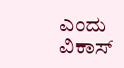ಎಂದು ವಿಕಾಸ್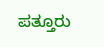ಪತ್ತೂರು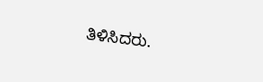ತಿಳಿಸಿದರು.